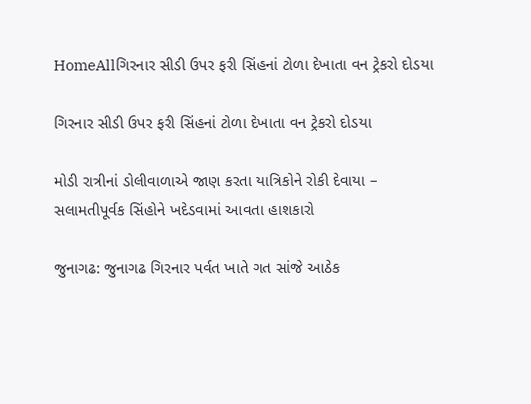HomeAllગિરનાર સીડી ઉપર ફરી સિંહનાં ટોળા દેખાતા વન ટ્રેકરો દોડયા

ગિરનાર સીડી ઉપર ફરી સિંહનાં ટોળા દેખાતા વન ટ્રેકરો દોડયા

મોડી રાત્રીનાં ડોલીવાળાએ જાણ કરતા યાત્રિકોને રોકી દેવાયા – સલામતીપૂર્વક સિંહોને ખદેડવામાં આવતા હાશકારો

જુનાગઢ: જુનાગઢ ગિરનાર પર્વત ખાતે ગત સાંજે આઠેક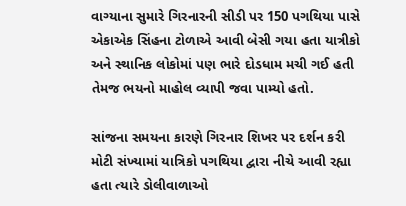વાગ્યાના સુમારે ગિરનારની સીડી પર 150 પગથિયા પાસે એકાએક સિંહના ટોળાએ આવી બેસી ગયા હતા યાત્રીકો અને સ્થાનિક લોકોમાં પણ ભારે દોડધામ મચી ગઈ હતી તેમજ ભયનો માહોલ વ્યાપી જવા પામ્યો હતો.

સાંજના સમયના કારણે ગિરનાર શિખર પર દર્શન કરી મોટી સંખ્યામાં યાત્રિકો પગથિયા દ્વારા નીચે આવી રહ્યા હતા ત્યારે ડોલીવાળાઓ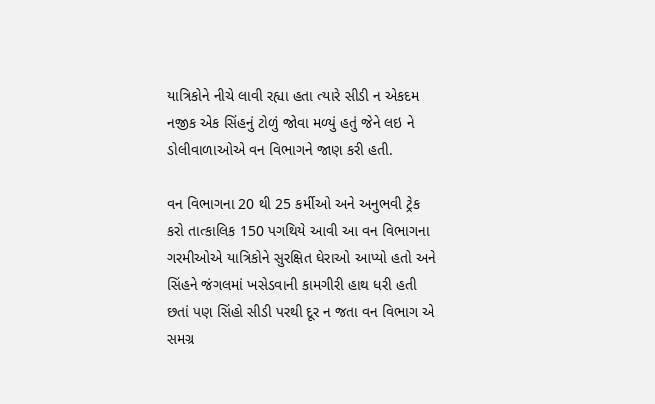યાત્રિકોને નીચે લાવી રહ્યા હતા ત્યારે સીડી ન એકદમ નજીક એક સિંહનું ટોળું જોવા મળ્યું હતું જેને લઇ ને ડોલીવાળાઓએ વન વિભાગને જાણ કરી હતી.

વન વિભાગના 20 થી 25 કર્મીઓ અને અનુભવી ટ્રેક કરો તાત્કાલિક 150 પગથિયે આવી આ વન વિભાગના ગરમીઓએ યાત્રિકોને સુરક્ષિત ઘેરાઓ આપ્યો હતો અને સિંહને જંગલમાં ખસેડવાની કામગીરી હાથ ધરી હતી છતાં પણ સિંહો સીડી પરથી દૂર ન જતા વન વિભાગ એ સમગ્ર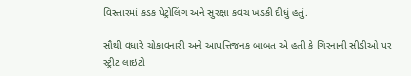વિસ્તારમાં કડક પેટ્રોલિંગ અને સુરક્ષા કવચ ખડકી દીધું હતું.

સૌથી વધારે ચોકાવનારી અને આપત્તિજનક બાબત એ હતી કે ગિરનાની સીડીઓ પર સ્ટ્રીટ લાઇટો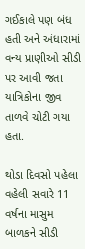ગઈકાલે પણ બંધ હતી અને અંધારામાં વન્ય પ્રાણીઓ સીડી પર આવી જતા યાત્રિકોના જીવ તાળવે ચોટી ગયા હતા.

થોડા દિવસો પહેલા વહેલી સવારે 11 વર્ષના માસુમ બાળકને સીડી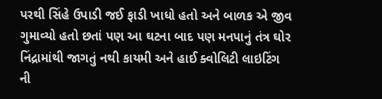પરથી સિંહે ઉપાડી જઈ ફાડી ખાધો હતો અને બાળક એ જીવ ગુમાવ્યો હતો છતાં પણ આ ઘટના બાદ પણ મનપાનું તંત્ર ઘોર નિંદ્રામાંથી જાગતું નથી કાયમી અને હાઈ ક્વોલિટી લાઇટિંગ ની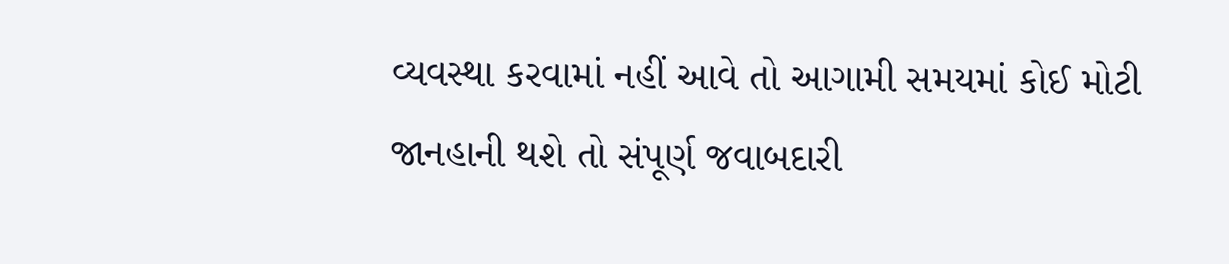વ્યવસ્થા કરવામાં નહીં આવે તો આગામી સમયમાં કોઈ મોટી જાનહાની થશે તો સંપૂર્ણ જવાબદારી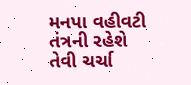મનપા વહીવટી તંત્રની રહેશે તેવી ચર્ચા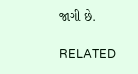જાગી છે.

RELATED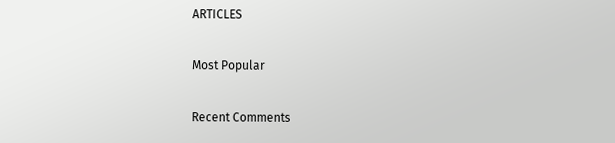ARTICLES

Most Popular

Recent Comments